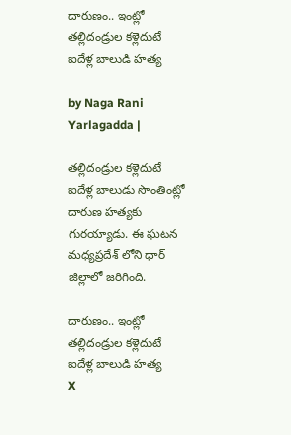దారుణం.. ఇంట్లో తల్లిదండ్రుల కళ్లెదుటే ఐదేళ్ల బాలుడి హత్య

by Naga Rani Yarlagadda |

తల్లిదండ్రుల కళ్లెదుటే ఐదేళ్ల బాలుడు సొంతింట్లో దారుణ హత్యకు గురయ్యాడు. ఈ ఘటన మధ్యప్రదేశ్ లోని ధార్ జిల్లాలో జరిగింది.

దారుణం.. ఇంట్లో తల్లిదండ్రుల కళ్లెదుటే ఐదేళ్ల బాలుడి హత్య
X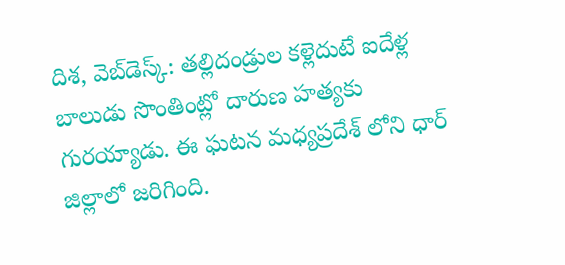దిశ, వెబ్‌డెస్క్: తల్లిదండ్రుల కళ్లెదుటే ఐదేళ్ల బాలుడు సొంతింట్లో దారుణ హత్యకు గురయ్యాడు. ఈ ఘటన మధ్యప్రదేశ్ లోని ధార్ జిల్లాలో జరిగింది.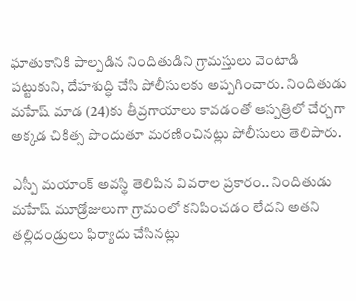ఘాతుకానికి పాల్పడిన నిందితుడిని గ్రామస్తులు వెంటాడి పట్టుకుని, దేహశుద్ధి చేసి పోలీసులకు అప్పగించారు. నిందితుడు మహేష్ మాడ (24)కు తీవ్రగాయాలు కావడంతో ఆస్పత్రిలో చేర్చగా అక్కడ చికిత్స పొందుతూ మరణించినట్లు పోలీసులు తెలిపారు.

ఎస్పీ మయాంక్ అవస్థి తెలిపిన వివరాల ప్రకారం.. నిందితుడు మహేష్ మూడ్రోజులుగా గ్రామంలో కనిపించడం లేదని అతని తల్లిదండ్రులు ఫిర్యాదు చేసినట్లు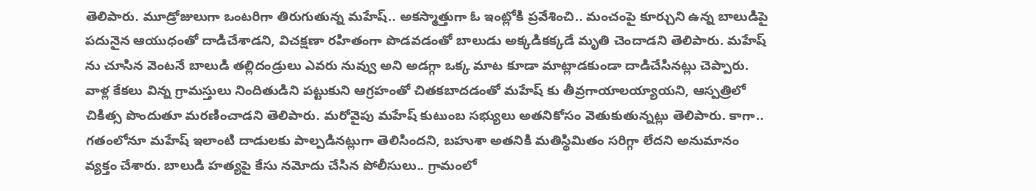తెలిపారు. మూడ్రోజులుగా ఒంటరిగా తిరుగుతున్న మహేష్.. అకస్మాత్తుగా ఓ ఇంట్లోకి ప్రవేశించి.. మంచంపై కూర్చుని ఉన్న బాలుడిపై పదునైన ఆయుధంతో దాడిచేశాడని, విచక్షణా రహితంగా పొడవడంతో బాలుడు అక్కడికక్కడే మృతి చెందాడని తెలిపారు. మహేష్ ను చూసిన వెంటనే బాలుడి తల్లిదండ్రులు ఎవరు నువ్వు అని అడగ్గా ఒక్క మాట కూడా మాట్లాడకుండా దాడిచేసినట్లు చెప్పారు. వాళ్ల కేకలు విన్న గ్రామస్తులు నిందితుడిని పట్టుకుని ఆగ్రహంతో చితకబాదడంతో మహేష్ కు తీవ్రగాయాలయ్యాయని, ఆస్పత్రిలో చికిత్స పొందుతూ మరణించాడని తెలిపారు. మరోవైపు మహేష్ కుటుంబ సభ్యులు అతనికోసం వెతుకుతున్నట్లు తెలిపారు. కాగా.. గతంలోనూ మహేష్ ఇలాంటి దాడులకు పాల్పడినట్లుగా తెలిసిందని, బహుశా అతనికి మతిస్థిమితం సరిగ్గా లేదని అనుమానం వ్యక్తం చేశారు. బాలుడి హత్యపై కేసు నమోదు చేసిన పోలీసులు.. గ్రామంలో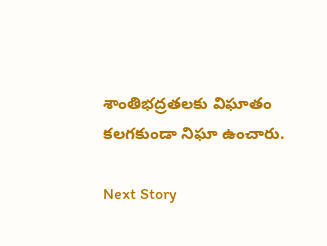శాంతిభద్రతలకు విఘాతం కలగకుండా నిఘా ఉంచారు.

Next Story